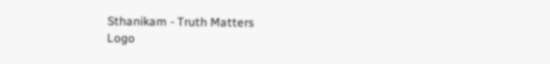Sthanikam - Truth Matters
Logo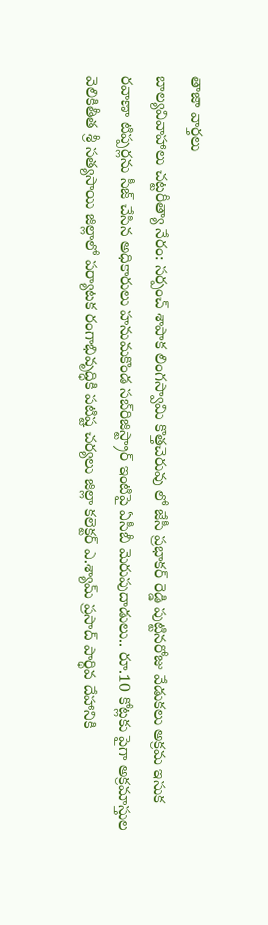తాజా వార్తలు
బాల్యవివాహాలు చట్టరీత్యా నేరం: సర్పంచ్ శాపాక లింగస్వామి కొత్తచెరువు లో జేసీ ప్రభాకర్ రెడ్డి పుట్టినరోజు వేడుకలు అక్రమ ఇసుక రవాణా టిప్పర్లను సీజ్ చేసిన అధికారులు హనుమకొండ సబ్‌రిజిస్ట్రార్ ఇంటిపై ఏసీబీ మెరుపుదాడులు.. రూ.10 కోట్లకు పైగా అక్రమాస్తుల వెలికితీత శ్రీ సత్యసాయి జిల్లాలో పర్యాటక రంగాభివృద్ధికి పటిష్ట చర్యలు జిల్లా కలెక్టర్ ఎ.శ్యామ్ ప్రసాద్ పార్థివ దేహానికి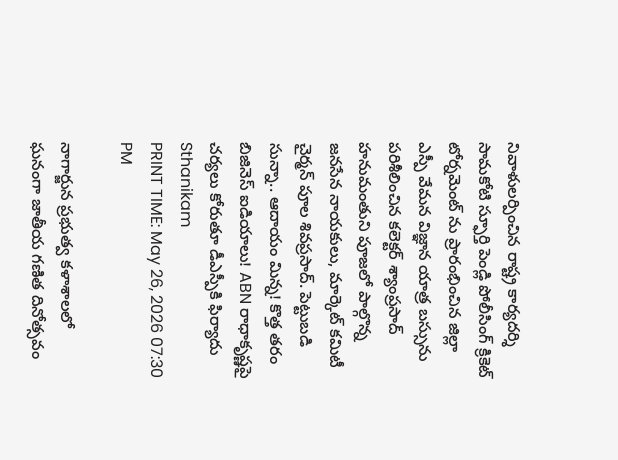నివాళులర్పించిన రాష్ట్ర కార్యదర్శి సామకోటి స్ఫూర్తి పెండ్లి పోలీసింగ్ క్రికెట్ టోర్నమెంట్ ను ప్రారంభించిన జిల్లా ఎస్పీ వేమన విజ్ఞాన యాత్ర బస్సును పరిశీలించిన కలెక్టర్ శ్యాంప్రసాద్ హనుమంతుని పూజలో పాల్గొన్న జనసేన నాయకులు, మార్కెట్ కమిటీ చైర్మన్ పూల శివప్రసాద్. పెట్టుబడి సున్నా.. ఆదాయం మిన్న! కొత్త తరం బిజినెస్ ఐడియాలు! ABN రాధాకృష్ణపై చర్యలు కోరుతూ డీఎస్పీకి ఫిర్యాదు
Sthanikam
PRINT TIME: May 26, 2026 07:30 PM

నాగార్జున ప్రభుత్వ కళాశాలలో ఘనంగా జాతీయ గణిత దినోత్సవం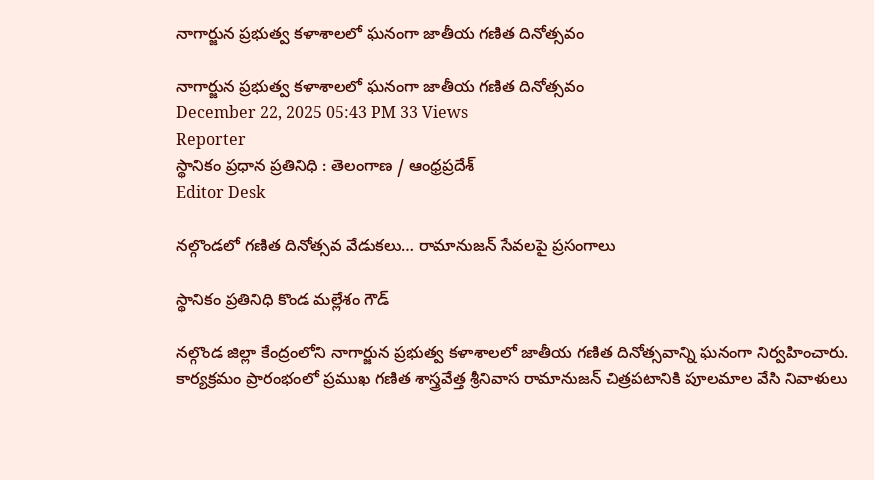నాగార్జున ప్రభుత్వ కళాశాలలో ఘనంగా జాతీయ గణిత దినోత్సవం

నాగార్జున ప్రభుత్వ కళాశాలలో ఘనంగా జాతీయ గణిత దినోత్సవం
December 22, 2025 05:43 PM 33 Views
Reporter
స్థానికం ప్రధాన ప్రతినిధి : తెలంగాణ / ఆంధ్రప్రదేశ్
Editor Desk

నల్గొండలో గణిత దినోత్సవ వేడుకలు… రామానుజన్ సేవలపై ప్రసంగాలు

స్థానికం ప్రతినిధి కొండ మల్లేశం గౌడ్

నల్గొండ జిల్లా కేంద్రంలోని నాగార్జున ప్రభుత్వ కళాశాలలో జాతీయ గణిత దినోత్సవాన్ని ఘనంగా నిర్వహించారు. కార్యక్రమం ప్రారంభంలో ప్రముఖ గణిత శాస్త్రవేత్త శ్రీనివాస రామానుజన్ చిత్రపటానికి పూలమాల వేసి నివాళులు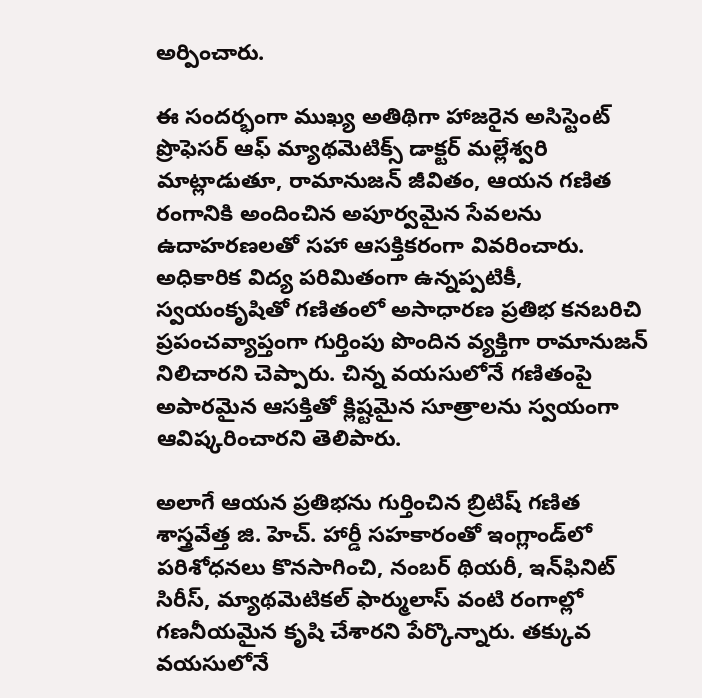అర్పించారు.

ఈ సందర్భంగా ముఖ్య అతిథిగా హాజరైన అసిస్టెంట్ ప్రొఫెసర్ ఆఫ్ మ్యాథమెటిక్స్ డాక్టర్ మల్లేశ్వరి మాట్లాడుతూ, రామానుజన్ జీవితం, ఆయన గణిత రంగానికి అందించిన అపూర్వమైన సేవలను ఉదాహరణలతో సహా ఆసక్తికరంగా వివరించారు. అధికారిక విద్య పరిమితంగా ఉన్నప్పటికీ, స్వయంకృషితో గణితంలో అసాధారణ ప్రతిభ కనబరిచి ప్రపంచవ్యాప్తంగా గుర్తింపు పొందిన వ్యక్తిగా రామానుజన్ నిలిచారని చెప్పారు. చిన్న వయసులోనే గణితంపై అపారమైన ఆసక్తితో క్లిష్టమైన సూత్రాలను స్వయంగా ఆవిష్కరించారని తెలిపారు.

అలాగే ఆయన ప్రతిభను గుర్తించిన బ్రిటిష్ గణిత శాస్త్రవేత్త జి. హెచ్. హార్డీ సహకారంతో ఇంగ్లాండ్‌లో పరిశోధనలు కొనసాగించి, నంబర్ థియరీ, ఇన్‌ఫినిట్ సిరీస్, మ్యాథమెటికల్ ఫార్ములాస్ వంటి రంగాల్లో గణనీయమైన కృషి చేశారని పేర్కొన్నారు. తక్కువ వయసులోనే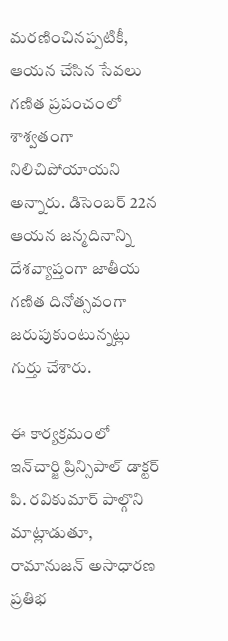మరణించినప్పటికీ, ఆయన చేసిన సేవలు గణిత ప్రపంచంలో శాశ్వతంగా నిలిచిపోయాయని అన్నారు. డిసెంబర్ 22న ఆయన జన్మదినాన్ని దేశవ్యాప్తంగా జాతీయ గణిత దినోత్సవంగా జరుపుకుంటున్నట్లు గుర్తు చేశారు.

ఈ కార్యక్రమంలో ఇన్‌చార్జి ప్రిన్సిపాల్ డాక్టర్ పి. రవికుమార్ పాల్గొని మాట్లాడుతూ, రామానుజన్ అసాధారణ ప్రతిభ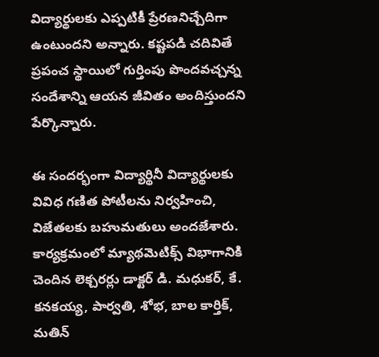విద్యార్థులకు ఎప్పటికీ ప్రేరణనిచ్చేదిగా ఉంటుందని అన్నారు. కష్టపడి చదివితే ప్రపంచ స్థాయిలో గుర్తింపు పొందవచ్చన్న సందేశాన్ని ఆయన జీవితం అందిస్తుందని పేర్కొన్నారు.

ఈ సందర్భంగా విద్యార్థినీ విద్యార్థులకు వివిధ గణిత పోటీలను నిర్వహించి, విజేతలకు బహుమతులు అందజేశారు. కార్యక్రమంలో మ్యాథమెటిక్స్ విభాగానికి చెందిన లెక్చరర్లు డాక్టర్ డి. మధుకర్, కే. కనకయ్య, పార్వతి, శోభ, బాల కార్తిక్, మతిన్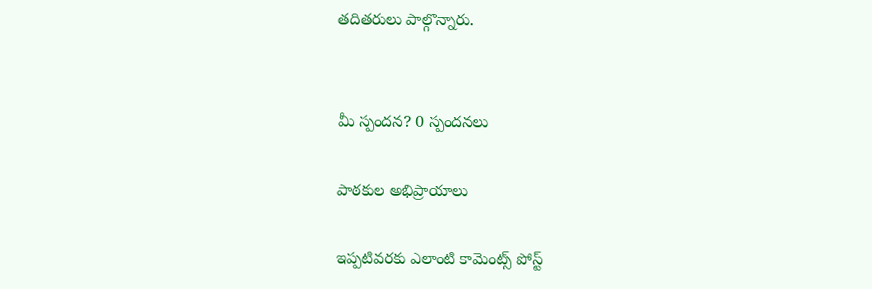తదితరులు పాల్గొన్నారు.


మీ స్పందన? 0 స్పందనలు

పాఠకుల అభిప్రాయాలు

ఇప్పటివరకు ఎలాంటి కామెంట్స్ పోస్ట్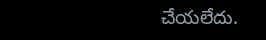చేయలేదు.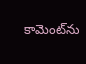కామెంట్‌ను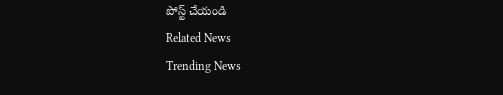పోస్ట్ చేయండి
Related News
Trending News